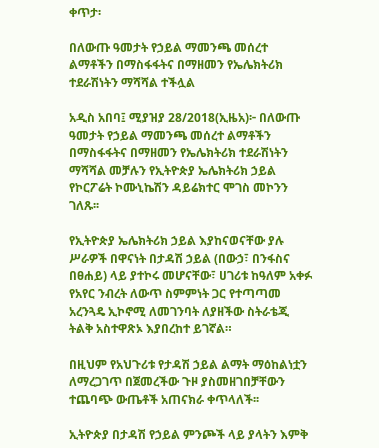ቀጥታ፡

በለውጡ ዓመታት የኃይል ማመንጫ መሰረተ ልማቶችን በማስፋፋትና በማዘመን የኤሌክትሪክ ተደራሽነትን ማሻሻል ተችሏል

አዲስ አበባ፤ ሚያዝያ 28/2018(ኢዜአ)፦ በለውጡ ዓመታት የኃይል ማመንጫ መሰረተ ልማቶችን በማስፋፋትና በማዘመን የኤሌክትሪክ ተደራሽነትን ማሻሻል መቻሉን የኢትዮጵያ ኤሌክትሪክ ኃይል የኮርፖሬት ኮሙኒኬሽን ዳይሬክተር ሞገስ መኮንን ገለጹ፡፡

የኢትዮጵያ ኤሌክትሪክ ኃይል እያከናወናቸው ያሉ ሥራዎች በዋናነት በታዳሽ ኃይል (በውኃ፣ በንፋስና በፀሐይ) ላይ ያተኮሩ መሆናቸው፣ ሀገሪቱ ከዓለም አቀፉ የአየር ንብረት ለውጥ ስምምነት ጋር የተጣጣመ አረንጓዴ ኢኮኖሚ ለመገንባት ለያዘችው ስትራቴጂ ትልቅ አስተዋጽኦ እያበረከተ ይገኛል።

በዚህም የአህጉሪቱ የታዳሽ ኃይል ልማት ማዕከልነቷን ለማረጋገጥ በጀመረችው ጉዞ ያስመዘገበቻቸውን ተጨባጭ ውጤቶች አጠናክራ ቀጥላለች፡፡

ኢትዮጵያ በታዳሽ የኃይል ምንጮች ላይ ያላትን እምቅ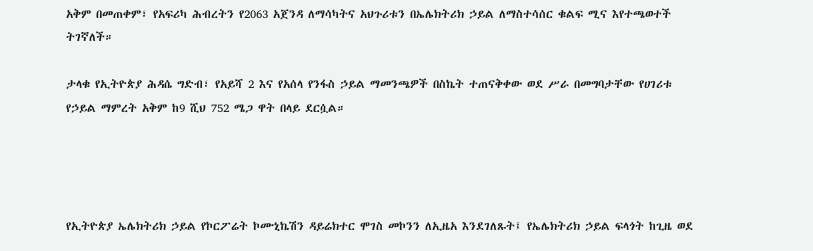አቅም በመጠቀም፣ የአፍሪካ ሕብረትን የ2063 አጀንዳ ለማሳካትና አህጉሪቱን በኤሌክትሪክ ኃይል ለማስተሳሰር ቁልፍ ሚና እየተጫወተች ትገኛለች።

ታላቁ የኢትዮጵያ ሕዳሴ ግድብ፣ የአይሻ 2 እና የአሰላ የንፋስ ኃይል ማመንጫዎች በስኬት ተጠናቅቀው ወደ ሥራ በመግባታቸው የሀገሪቱ የኃይል ማምረት አቅም ከ9 ሺህ 752 ሜጋ ዋት በላይ ደርሷል።




የኢትዮጵያ ኤሌክትሪክ ኃይል የኮርፖሬት ኮሙኒኬሽን ዳይሬክተር ሞገስ መኮንን ለኢዜአ እንደገለጹት፤ የኤሌክትሪክ ኃይል ፍላጎት ከጊዜ ወደ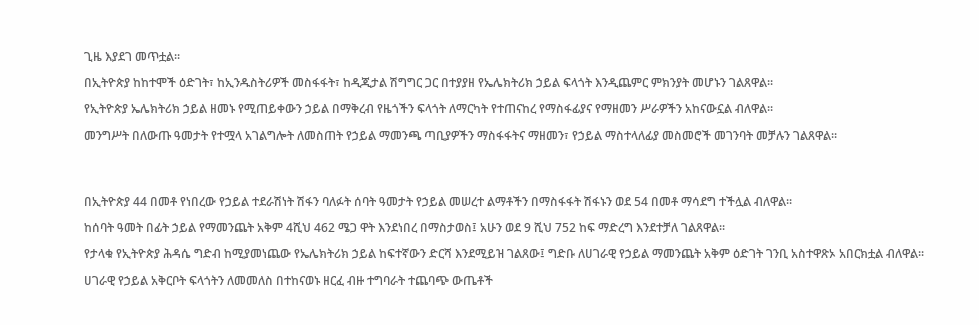ጊዜ እያደገ መጥቷል፡፡

በኢትዮጵያ ከከተሞች ዕድገት፣ ከኢንዱስትሪዎች መስፋፋት፣ ከዲጂታል ሽግግር ጋር በተያያዘ የኤሌክትሪክ ኃይል ፍላጎት እንዲጨምር ምክንያት መሆኑን ገልጸዋል፡፡

የኢትዮጵያ ኤሌክትሪክ ኃይል ዘመኑ የሚጠይቀውን ኃይል በማቅረብ የዜጎችን ፍላጎት ለማርካት የተጠናከረ የማስፋፊያና የማዘመን ሥራዎችን አከናውኗል ብለዋል፡፡

መንግሥት በለውጡ ዓመታት የተሟላ አገልግሎት ለመስጠት የኃይል ማመንጫ ጣቢያዎችን ማስፋፋትና ማዘመን፣ የኃይል ማስተላለፊያ መስመሮች መገንባት መቻሉን ገልጸዋል፡፡




በኢትዮጵያ 44 በመቶ የነበረው የኃይል ተደራሽነት ሽፋን ባለፉት ሰባት ዓመታት የኃይል መሠረተ ልማቶችን በማስፋፋት ሽፋኑን ወደ 54 በመቶ ማሳደግ ተችሏል ብለዋል፡፡

ከሰባት ዓመት በፊት ኃይል የማመንጨት አቅም 4ሺህ 462 ሜጋ ዋት እንደነበረ በማስታወስ፤ አሁን ወደ 9 ሺህ 752 ከፍ ማድረግ እንደተቻለ ገልጸዋል፡፡

የታላቁ የኢትዮጵያ ሕዳሴ ግድብ ከሚያመነጨው የኤሌክትሪክ ኃይል ከፍተኛውን ድርሻ እንደሚይዝ ገልጸው፤ ግድቡ ለሀገራዊ የኃይል ማመንጨት አቅም ዕድገት ገንቢ አስተዋጽኦ አበርክቷል ብለዋል፡፡

ሀገራዊ የኃይል አቅርቦት ፍላጎትን ለመመለስ በተከናወኑ ዘርፈ ብዙ ተግባራት ተጨባጭ ውጤቶች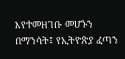እየተመዘገቡ መሆኑን በማንሳት፤ የኢትዮጵያ ፈጣን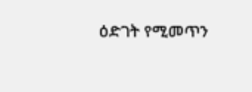ዕድገት የሚመጥን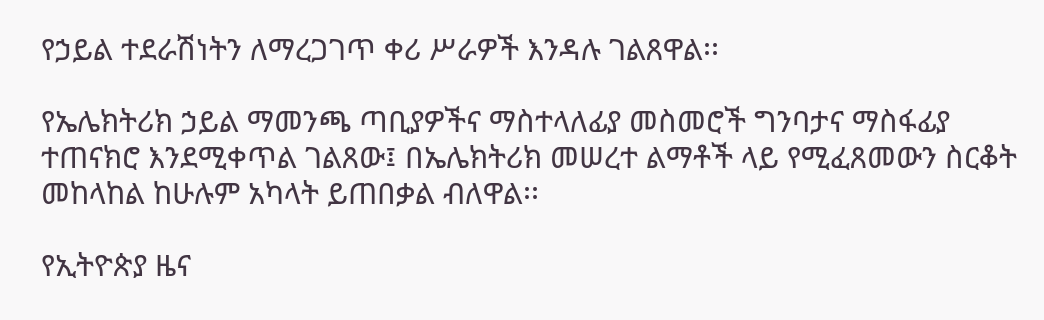የኃይል ተደራሽነትን ለማረጋገጥ ቀሪ ሥራዎች እንዳሉ ገልጸዋል፡፡

የኤሌክትሪክ ኃይል ማመንጫ ጣቢያዎችና ማስተላለፊያ መስመሮች ግንባታና ማስፋፊያ ተጠናክሮ እንደሚቀጥል ገልጸው፤ በኤሌክትሪክ መሠረተ ልማቶች ላይ የሚፈጸመውን ስርቆት መከላከል ከሁሉም አካላት ይጠበቃል ብለዋል፡፡

የኢትዮጵያ ዜና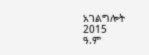አገልግሎት
2015
ዓ.ም